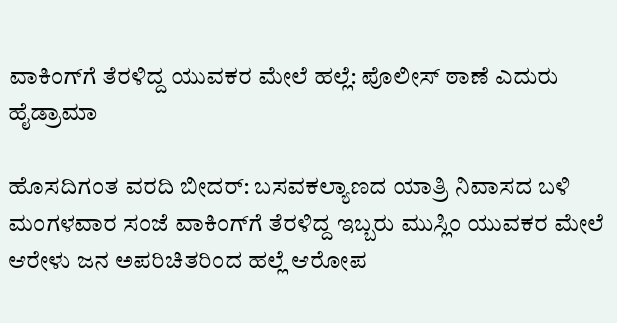ವಾಕಿಂಗ್‌ಗೆ ತೆರಳಿದ್ದ ಯುವಕರ ಮೇಲೆ ಹಲ್ಲೆ: ಪೊಲೀಸ್ ಠಾಣೆ ಎದುರು ಹೈಡ್ರಾಮಾ

ಹೊಸದಿಗಂತ ವರದಿ ಬೀದರ್: ಬಸವಕಲ್ಯಾಣದ ಯಾತ್ರಿ ನಿವಾಸದ ಬಳಿ ಮಂಗಳವಾರ ಸಂಜೆ ವಾಕಿಂಗ್‌ಗೆ ತೆರಳಿದ್ದ ಇಬ್ಬರು ಮುಸ್ಲಿಂ ಯುವಕರ ಮೇಲೆ ಆರೇಳು ಜನ ಅಪರಿಚಿತರಿಂದ ಹಲ್ಲೆ ಆರೋಪ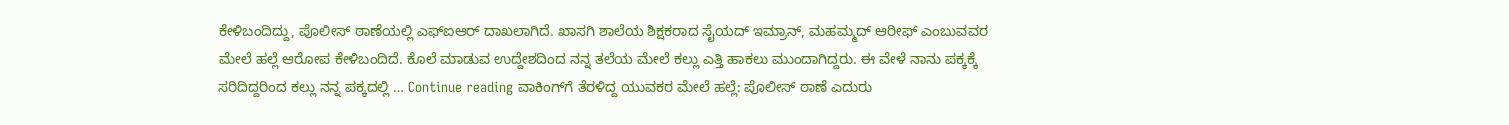ಕೇಳಿಬಂದಿದ್ದು, ಪೊಲೀಸ್ ಠಾಣೆಯಲ್ಲಿ ಎಫ್‌ಐಆರ್‌ ದಾಖಲಾಗಿದೆ. ಖಾಸಗಿ ಶಾಲೆಯ ಶಿಕ್ಷಕರಾದ ಸೈಯದ್ ಇಮ್ರಾನ್, ಮಹಮ್ಮದ್ ಆರೀಫ್ ಎಂಬುವವರ ಮೇಲೆ ಹಲ್ಲೆ ಆರೋಪ ಕೇಳಿಬಂದಿದೆ. ಕೊಲೆ ಮಾಡುವ ಉದ್ದೇಶದಿಂದ ನನ್ನ ತಲೆಯ ಮೇಲೆ ಕಲ್ಲು ಎತ್ತಿ ಹಾಕಲು ಮುಂದಾಗಿದ್ದರು. ಈ ವೇಳೆ ನಾನು ಪಕ್ಕಕ್ಕೆ ಸರಿದಿದ್ದರಿಂದ ಕಲ್ಲು ನನ್ನ ಪಕ್ಕದಲ್ಲಿ … Continue reading ವಾಕಿಂಗ್‌ಗೆ ತೆರಳಿದ್ದ ಯುವಕರ ಮೇಲೆ ಹಲ್ಲೆ: ಪೊಲೀಸ್ ಠಾಣೆ ಎದುರು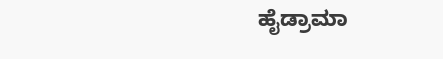ಹೈಡ್ರಾಮಾ